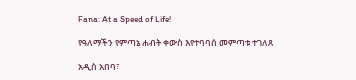Fana: At a Speed of Life!

የዓለማችን የምጣኔ ሐብት ቀውስ እየተባባሰ መምጣቱ ተገለጸ

አዲስ አበባ፣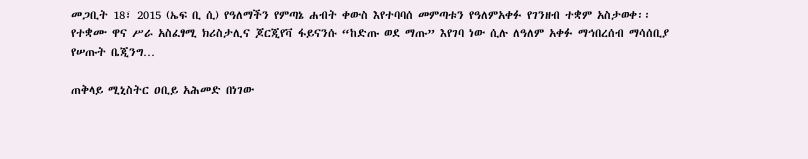መጋቢት 18፣ 2015 (ኤፍ ቢ ሲ) የዓለማችን የምጣኔ ሐብት ቀውስ እየተባባሰ መምጣቱን የዓለምአቀፉ የገንዘብ ተቋም አስታወቀ፡፡ የተቋሙ ዋና ሥራ አስፈፃሚ ክሪስታሊና ጆርጂየቫ ፋይናንሱ “ከድጡ ወደ ማጡ” እየገባ ነው ሲሉ ለዓለም አቀፉ ማኅበረሰብ ማሳሰቢያ የሠጡት ቤጂንግ…

ጠቅላይ ሚኒስትር ዐቢይ አሕመድ በነገው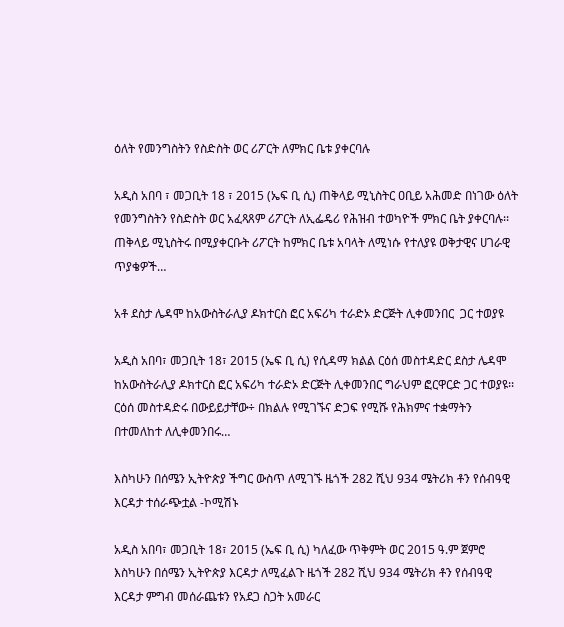ዕለት የመንግስትን የስድስት ወር ሪፖርት ለምክር ቤቱ ያቀርባሉ

አዲስ አበባ ፣ መጋቢት 18 ፣ 2015 (ኤፍ ቢ ሲ) ጠቅላይ ሚኒስትር ዐቢይ አሕመድ በነገው ዕለት የመንግስትን የስድስት ወር አፈጻጸም ሪፖርት ለኢፌዴሪ የሕዝብ ተወካዮች ምክር ቤት ያቀርባሉ፡፡ ጠቅላይ ሚኒስትሩ በሚያቀርቡት ሪፖርት ከምክር ቤቱ አባላት ለሚነሱ የተለያዩ ወቅታዊና ሀገራዊ ጥያቄዎች…

አቶ ደስታ ሌዳሞ ከአውስትራሊያ ዶክተርስ ፎር አፍሪካ ተራድኦ ድርጅት ሊቀመንበር  ጋር ተወያዩ

አዲስ አበባ፣ መጋቢት 18፣ 2015 (ኤፍ ቢ ሲ) የሲዳማ ክልል ርዕሰ መስተዳድር ደስታ ሌዳሞ ከአውስትራሊያ ዶክተርስ ፎር አፍሪካ ተራድኦ ድርጅት ሊቀመንበር ግራህም ፎርዋርድ ጋር ተወያዩ፡፡ ርዕሰ መስተዳድሩ በውይይታቸው÷ በክልሉ የሚገኙና ድጋፍ የሚሹ የሕክምና ተቋማትን በተመለከተ ለሊቀመንበሩ…

እስካሁን በሰሜን ኢትዮጵያ ችግር ውስጥ ለሚገኙ ዜጎች 282 ሺህ 934 ሜትሪክ ቶን የሰብዓዊ እርዳታ ተሰራጭቷል -ኮሚሽኑ

አዲስ አበባ፣ መጋቢት 18፣ 2015 (ኤፍ ቢ ሲ) ካለፈው ጥቅምት ወር 2015 ዓ.ም ጀምሮ እስካሁን በሰሜን ኢትዮጵያ እርዳታ ለሚፈልጉ ዜጎች 282 ሺህ 934 ሜትሪክ ቶን የሰብዓዊ እርዳታ ምግብ መሰራጨቱን የአደጋ ስጋት አመራር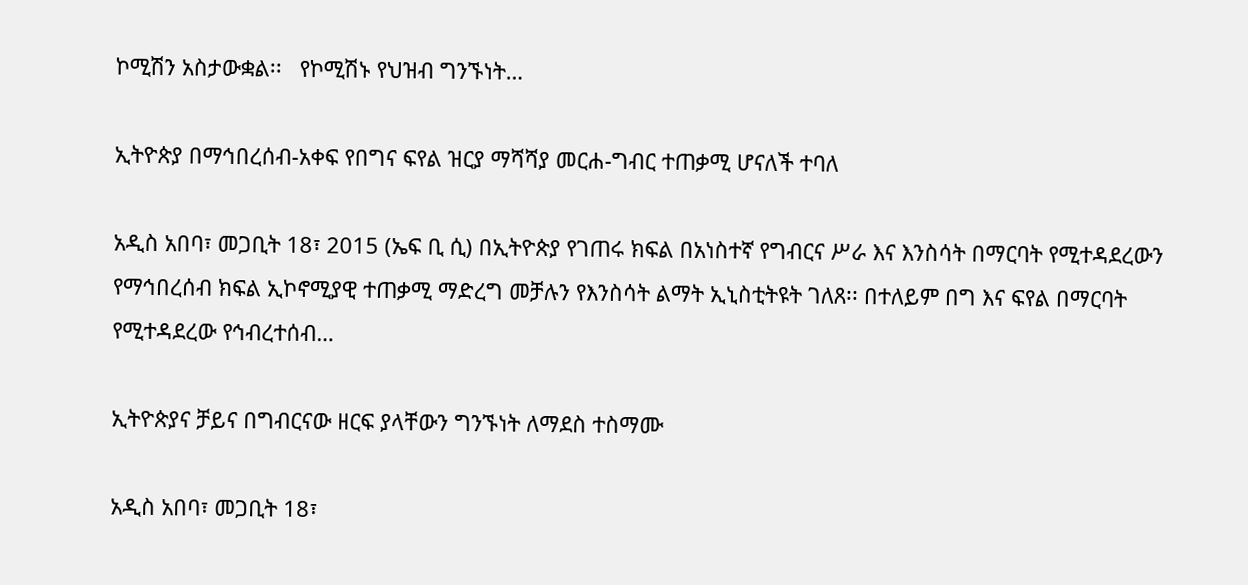ኮሚሽን አስታውቋል፡፡   የኮሚሽኑ የህዝብ ግንኙነት…

ኢትዮጵያ በማኅበረሰብ-አቀፍ የበግና ፍየል ዝርያ ማሻሻያ መርሐ-ግብር ተጠቃሚ ሆናለች ተባለ

አዲስ አበባ፣ መጋቢት 18፣ 2015 (ኤፍ ቢ ሲ) በኢትዮጵያ የገጠሩ ክፍል በአነስተኛ የግብርና ሥራ እና እንስሳት በማርባት የሚተዳደረውን የማኅበረሰብ ክፍል ኢኮኖሚያዊ ተጠቃሚ ማድረግ መቻሉን የእንስሳት ልማት ኢኒስቲትዩት ገለጸ፡፡ በተለይም በግ እና ፍየል በማርባት የሚተዳደረው የኅብረተሰብ…

ኢትዮጵያና ቻይና በግብርናው ዘርፍ ያላቸውን ግንኙነት ለማደስ ተስማሙ

አዲስ አበባ፣ መጋቢት 18፣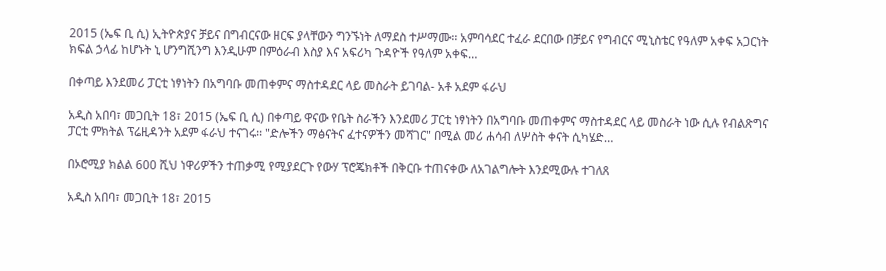2015 (ኤፍ ቢ ሲ) ኢትዮጵያና ቻይና በግብርናው ዘርፍ ያላቸውን ግንኙነት ለማደስ ተሥማሙ፡፡ አምባሳደር ተፈራ ደርበው በቻይና የግብርና ሚኒስቴር የዓለም አቀፍ አጋርነት ክፍል ኃላፊ ከሆኑት ኒ ሆንግሺንግ እንዲሁም በምዕራብ እስያ እና አፍሪካ ጉዳዮች የዓለም አቀፍ…

በቀጣይ እንደመሪ ፓርቲ ነፃነትን በአግባቡ መጠቀምና ማስተዳደር ላይ መስራት ይገባል- አቶ አደም ፋራህ

አዲስ አበባ፣ መጋቢት 18፣ 2015 (ኤፍ ቢ ሲ) በቀጣይ ዋናው የቤት ስራችን እንደመሪ ፓርቲ ነፃነትን በአግባቡ መጠቀምና ማስተዳደር ላይ መስራት ነው ሲሉ የብልጽግና ፓርቲ ምክትል ፕሬዚዳንት አደም ፋራህ ተናገሩ፡፡ "ድሎችን ማፅናትና ፈተናዎችን መሻገር" በሚል መሪ ሐሳብ ለሦስት ቀናት ሲካሄድ…

በኦሮሚያ ክልል 600 ሺህ ነዋሪዎችን ተጠቃሚ የሚያደርጉ የውሃ ፕሮጄክቶች በቅርቡ ተጠናቀው ለአገልግሎት እንደሚውሉ ተገለጸ

አዲስ አበባ፣ መጋቢት 18፣ 2015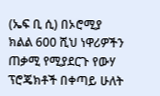(ኤፍ ቢ ሲ) በኦሮሚያ ክልል 600 ሺህ ነዋሪዎችን ጠቃሚ የሚያደርጉ የውሃ ፕሮጄክቶች በቀጣይ ሁለት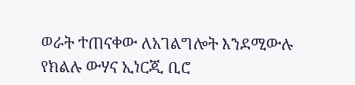ወራት ተጠናቀው ለአገልግሎት እንደሚውሉ የክልሉ ውሃና ኢነርጂ ቢሮ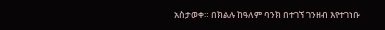አስታወቀ። በክልሉ ከዓለም ባንክ በተገኘ ገንዘብ እየተገነቡ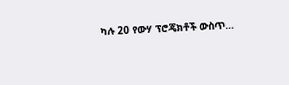ካሉ 20 የውሃ ፕሮጄክቶች ውስጥ…